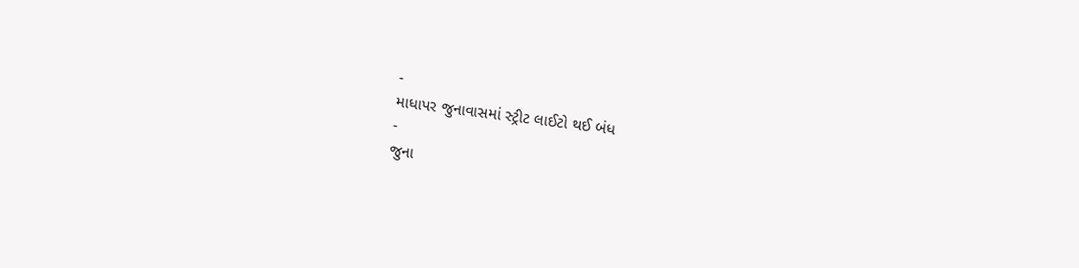-
માધાપર જુનાવાસમાં સ્ટ્રીટ લાઈટો થઈ બંધ
-
જુના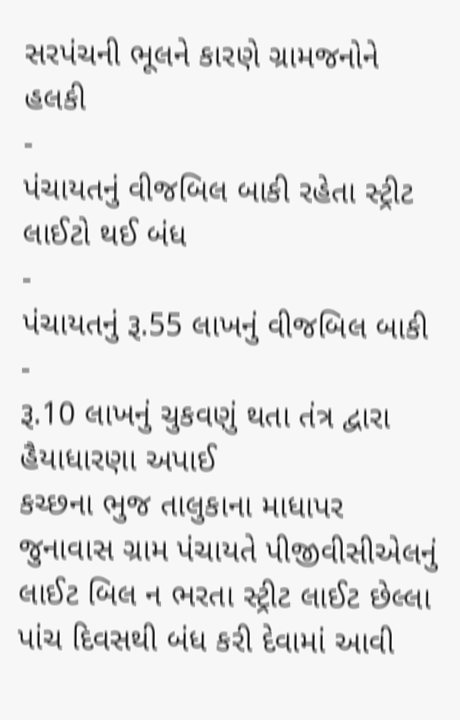સરપંચની ભૂલને કારણે ગ્રામજનોને હલકી
-
પંચાયતનું વીજબિલ બાકી રહેતા સ્ટ્રીટ લાઈટો થઈ બંધ
-
પંચાયતનું રૂ.55 લાખનું વીજબિલ બાકી
-
રૂ.10 લાખનું ચુકવણું થતા તંત્ર દ્વારા હૈયાધારણા અપાઈ
કચ્છના ભુજ તાલુકાના માધાપર જુનાવાસ ગ્રામ પંચાયતે પીજીવીસીએલનું લાઈટ બિલ ન ભરતા સ્ટ્રીટ લાઈટ છેલ્લા પાંચ દિવસથી બંધ કરી દેવામાં આવી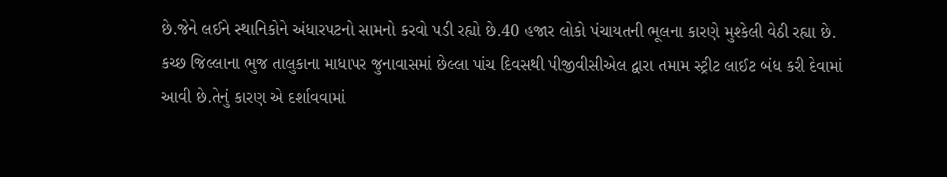છે.જેને લઈને સ્થાનિકોને અંધારપટનો સામનો કરવો પડી રહ્યો છે.40 હજાર લોકો પંચાયતની ભૂલના કારણે મુશ્કેલી વેઠી રહ્યા છે.
કચ્છ જિલ્લાના ભુજ તાલુકાના માધાપર જુનાવાસમાં છેલ્લા પાંચ દિવસથી પીજીવીસીએલ દ્વારા તમામ સ્ટ્રીટ લાઈટ બંધ કરી દેવામાં આવી છે.તેનું કારણ એ દર્શાવવામાં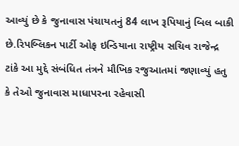આવ્યું છે કે જુનાવાસ પંચાયતનું 84 લાખ રૂપિયાનું બિલ બાકી છે.રિપબ્લિકન પાર્ટી ઓફ ઇન્ડિયાના રાષ્ટ્રીય સચિવ રાજેન્દ્ર ટાંકે આ મુદ્દે સંબંધિત તંત્રને મૌખિક રજુઆતમાં જણાવ્યું હતુ કે તેઓ જુનાવાસ માધાપરના રહેવાસી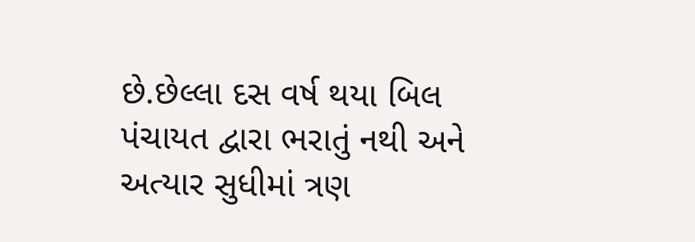છે.છેલ્લા દસ વર્ષ થયા બિલ પંચાયત દ્વારા ભરાતું નથી અને અત્યાર સુધીમાં ત્રણ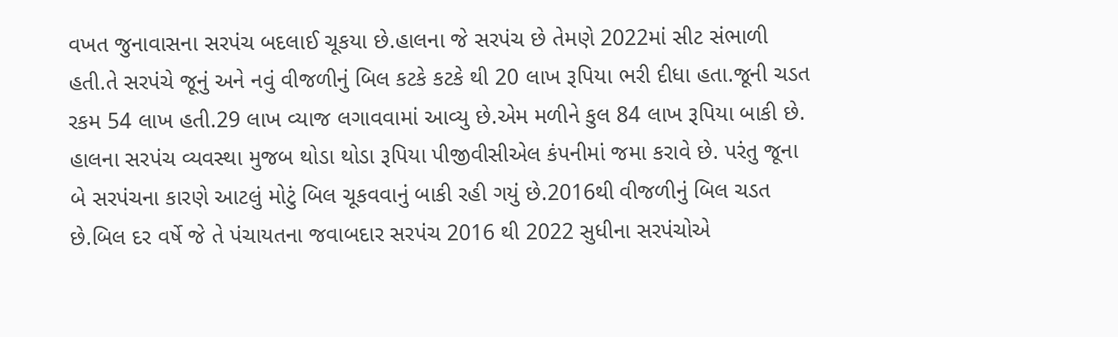વખત જુનાવાસના સરપંચ બદલાઈ ચૂકયા છે.હાલના જે સરપંચ છે તેમણે 2022માં સીટ સંભાળી હતી.તે સરપંચે જૂનું અને નવું વીજળીનું બિલ કટકે કટકે થી 20 લાખ રૂપિયા ભરી દીધા હતા.જૂની ચડત રકમ 54 લાખ હતી.29 લાખ વ્યાજ લગાવવામાં આવ્યુ છે.એમ મળીને કુલ 84 લાખ રૂપિયા બાકી છે. હાલના સરપંચ વ્યવસ્થા મુજબ થોડા થોડા રૂપિયા પીજીવીસીએલ કંપનીમાં જમા કરાવે છે. પરંતુ જૂના બે સરપંચના કારણે આટલું મોટું બિલ ચૂકવવાનું બાકી રહી ગયું છે.2016થી વીજળીનું બિલ ચડત છે.બિલ દર વર્ષે જે તે પંચાયતના જવાબદાર સરપંચ 2016 થી 2022 સુધીના સરપંચોએ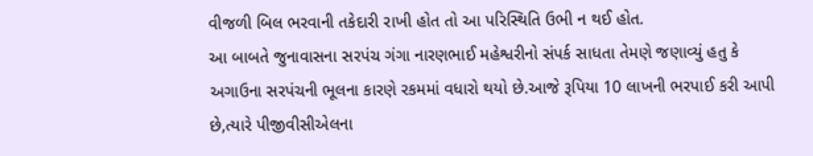વીજળી બિલ ભરવાની તકેદારી રાખી હોત તો આ પરિસ્થિતિ ઉભી ન થઈ હોત.
આ બાબતે જુનાવાસના સરપંચ ગંગા નારણભાઈ મહેશ્વરીનો સંપર્ક સાધતા તેમણે જણાવ્યું હતુ કે અગાઉના સરપંચની ભૂલના કારણે રકમમાં વધારો થયો છે.આજે રૂપિયા 10 લાખની ભરપાઈ કરી આપી છે,ત્યારે પીજીવીસીએલના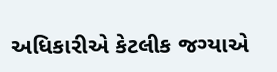અધિકારીએ કેટલીક જગ્યાએ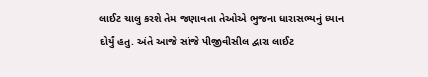લાઈટ ચાલુ કરશે તેમ જણાવતા તેઓએ ભુજના ધારાસભ્યનું ધ્યાન દોર્યું હતુ. અંતે આજે સાંજે પીજીવીસીલ દ્વારા લાઈટ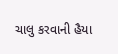ચાલુ કરવાની હૈયા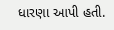ધારણા આપી હતી.